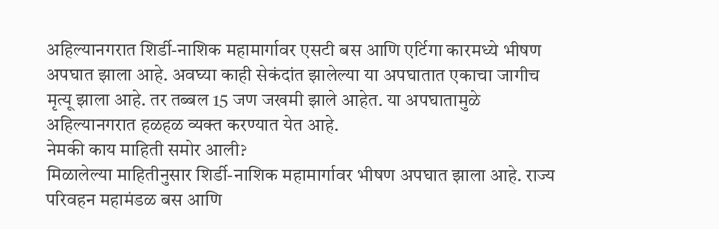अहिल्यानगरात शिर्डी-नाशिक महामार्गावर एसटी बस आणि एर्टिगा कारमध्ये भीषण अपघात झाला आहे. अवघ्या काही सेकंदांत झालेल्या या अपघातात एकाचा जागीच मृत्यू झाला आहे. तर तब्बल 15 जण जखमी झाले आहेत. या अपघातामुळे अहिल्यानगरात हळहळ व्यक्त करण्यात येत आहे.
नेमकी काय माहिती समोर आली?
मिळालेल्या माहितीनुसार शिर्डी-नाशिक महामार्गावर भीषण अपघात झाला आहे. राज्य परिवहन महामंडळ बस आणि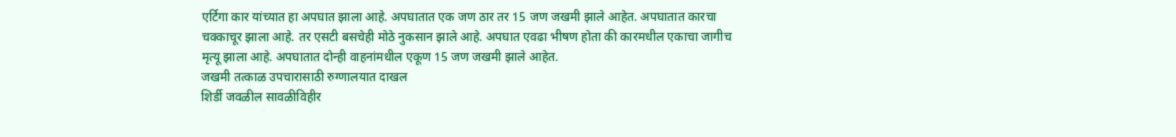एर्टिगा कार यांच्यात हा अपघात झाला आहे. अपघातात एक जण ठार तर 15 जण जखमी झाले आहेत. अपघातात कारचा चक्काचूर झाला आहे. तर एसटी बसचेही मोठे नुकसान झाले आहे. अपघात एवढा भीषण होता की कारमधील एकाचा जागीच मृत्यू झाला आहे. अपघातात दोन्ही वाहनांमधील एकूण 15 जण जखमी झाले आहेत.
जखमी तत्काळ उपचारासाठी रुग्णालयात दाखल
शिर्डी जवळील सावळीविहीर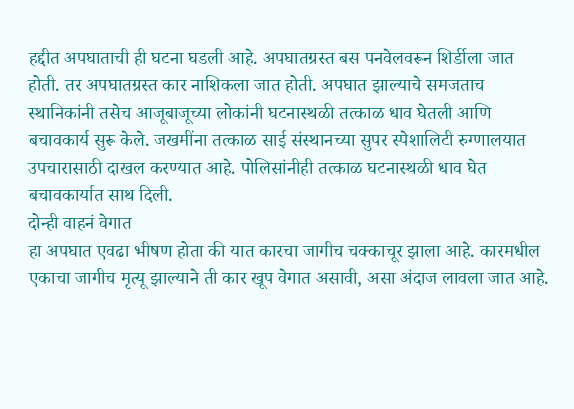हद्दीत अपघाताची ही घटना घडली आहे. अपघातग्रस्त बस पनवेलवरून शिर्डीला जात होती. तर अपघातग्रस्त कार नाशिकला जात होती. अपघात झाल्याचे समजताच स्थानिकांनी तसेच आजूबाजूच्या लोकांनी घटनास्थळी तत्काळ धाव घेतली आणि बचावकार्य सुरू केले. जखमींना तत्काळ साई संस्थानच्या सुपर स्पेशालिटी रुग्णालयात उपचारासाठी दाखल करण्यात आहे. पोलिसांनीही तत्काळ घटनास्थळी धाव घेत बचावकार्यात साथ दिली.
दोन्ही वाहनं वेगात
हा अपघात एवढा भीषण होता की यात कारचा जागीच चक्काचूर झाला आहे. कारमधील एकाचा जागीच मृत्यू झाल्याने ती कार खूप वेगात असावी, असा अंदाज लावला जात आहे.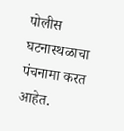पोलीस घटनास्थळाचा पंचनामा करत आहेत.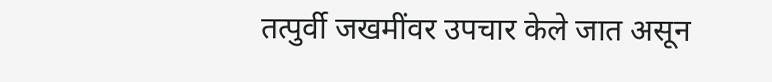तत्पुर्वी जखमींवर उपचार केले जात असून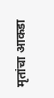मृतांचा आकडा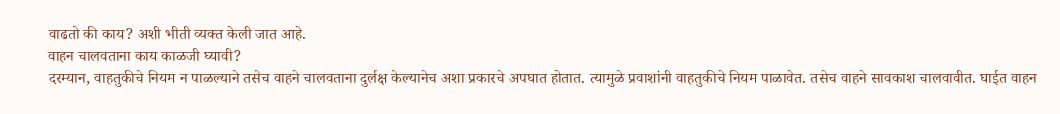वाढतो की काय? अशी भीती व्यक्त केली जात आहे.
वाहन चालवताना काय काळजी घ्यावी?
दरम्यान, वाहतुकीचे नियम न पाळल्याने तसेच वाहने चालवताना दुर्लक्ष केल्यानेच अशा प्रकारचे अपघात होतात. त्यामुळे प्रवाशांनी वाहतुकीचे नियम पाळावेत. तसेच वाहने सावकाश चालवावीत. घाईत वाहन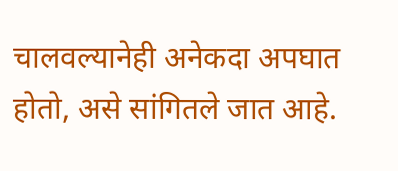चालवल्यानेही अनेकदा अपघात होतो, असे सांगितले जात आहे.